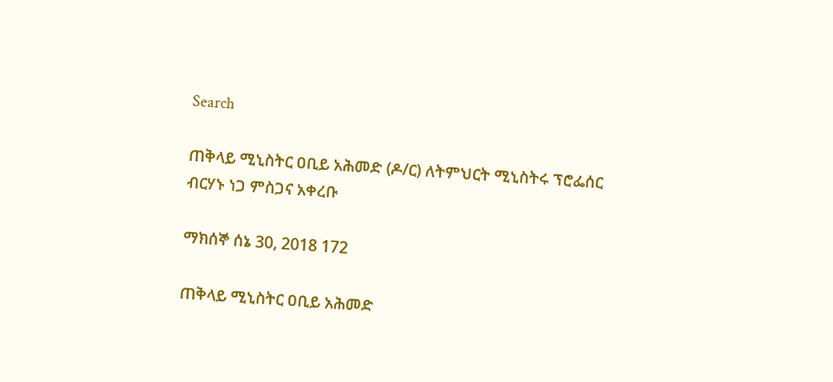Search

ጠቅላይ ሚኒስትር ዐቢይ አሕመድ (ዶ/ር) ለትምህርት ሚኒስትሩ ፕሮፌሰር ብርሃኑ ነጋ ምስጋና አቀረቡ

ማክሰኞ ሰኔ 30, 2018 172

ጠቅላይ ሚኒስትር ዐቢይ አሕመድ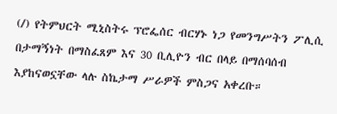(/) የትምህርት ሚኒስትሩ ፕሮፌሰር ብርሃኑ ነጋ የመንግሥትን ፖሊሲ በታማኝነት በማስፈጸም እና 30 ቢሊዮን ብር በላይ በማሰባሰብ እያከናወኗቸው ላሉ ስኬታማ ሥራዎች ምስጋና አቀረቡ።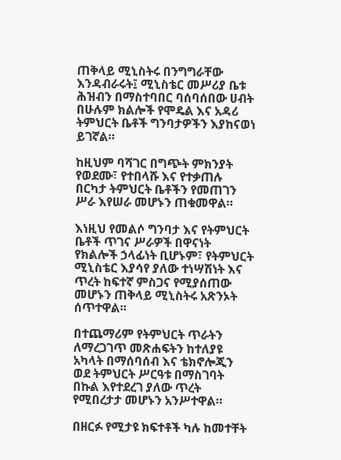ጠቅላይ ሚኒስትሩ በንግግራቸው እንዳብራሩት፤ ሚኒስቴር መሥሪያ ቤቱ ሕዝብን በማስተባበር ባሰባሰበው ሀብት በሁሉም ክልሎች የሞዴል እና አዳሪ ትምህርት ቤቶች ግንባታዎችን እያከናወነ ይገኛል።

ከዚህም ባሻገር በግጭት ምክንያት የወደሙ፣ የተበላሹ እና የተቃጠሉ በርካታ ትምህርት ቤቶችን የመጠገን ሥራ እየሠራ መሆኑን ጠቁመዋል።

እነዚህ የመልሶ ግንባታ እና የትምህርት ቤቶች ጥገና ሥራዎች በዋናነት የክልሎች ኃላፊነት ቢሆኑም፣ የትምህርት ሚኒስቴር እያሳየ ያለው ተነሣሽነት እና ጥረት ከፍተኛ ምስጋና የሚያሰጠው መሆኑን ጠቅላይ ሚኒስትሩ አጽንኦት ሰጥተዋል።

በተጨማሪም የትምህርት ጥራትን ለማረጋገጥ መጽሐፍትን ከተለያዩ አካላት በማሰባሰብ እና ቴክኖሎጂን ወደ ትምህርት ሥርዓቱ በማስገባት በኩል እየተደረገ ያለው ጥረት የሚበረታታ መሆኑን አንሥተዋል።

በዘርፉ የሚታዩ ክፍተቶች ካሉ ከመተቸት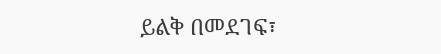ይልቅ በመደገፍ፣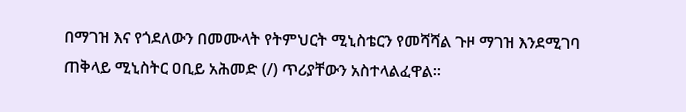በማገዝ እና የጎደለውን በመሙላት የትምህርት ሚኒስቴርን የመሻሻል ጉዞ ማገዝ እንደሚገባ ጠቅላይ ሚኒስትር ዐቢይ አሕመድ (/) ጥሪያቸውን አስተላልፈዋል።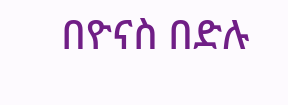በዮናስ በድሉ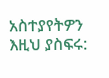አስተያየትዎን እዚህ ያስፍሩ: